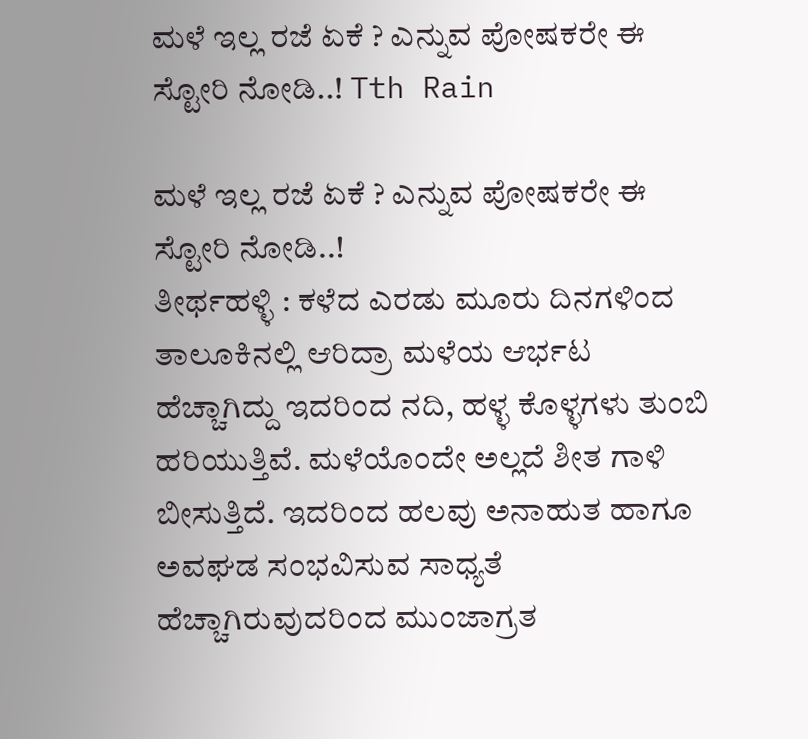ಮಳೆ ಇಲ್ಲ ರಜೆ ಏಕೆ ? ಎನ್ನುವ ಪೋಷಕರೇ ಈ ಸ್ಟೋರಿ ನೋಡಿ..! Tth Rain

ಮಳೆ ಇಲ್ಲ ರಜೆ ಏಕೆ ? ಎನ್ನುವ ಪೋಷಕರೇ ಈ ಸ್ಟೋರಿ ನೋಡಿ..!
ತೀರ್ಥಹಳ್ಳಿ : ಕಳೆದ ಎರಡು ಮೂರು ದಿನಗಳಿಂದ ತಾಲೂಕಿನಲ್ಲಿ ಆರಿದ್ರಾ ಮಳೆಯ ಆರ್ಭಟ ಹೆಚ್ಚಾಗಿದ್ದು ಇದರಿಂದ ನದಿ, ಹಳ್ಳ ಕೊಳ್ಳಗಳು ತುಂಬಿ ಹರಿಯುತ್ತಿವೆ. ಮಳೆಯೊಂದೇ ಅಲ್ಲದೆ ಶೀತ ಗಾಳಿ ಬೀಸುತ್ತಿದೆ. ಇದರಿಂದ ಹಲವು ಅನಾಹುತ ಹಾಗೂ ಅವಘಡ ಸಂಭವಿಸುವ ಸಾಧ್ಯತೆ ಹೆಚ್ಚಾಗಿರುವುದರಿಂದ ಮುಂಜಾಗ್ರತ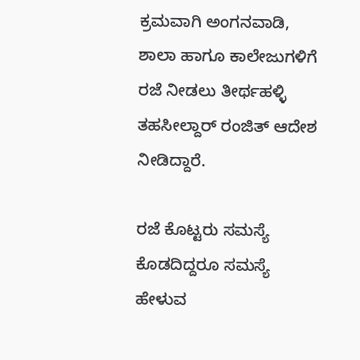ಕ್ರಮವಾಗಿ ಅಂಗನವಾಡಿ,  ಶಾಲಾ ಹಾಗೂ ಕಾಲೇಜುಗಳಿಗೆ ರಜೆ ನೀಡಲು ತೀರ್ಥಹಳ್ಳಿ ತಹಸೀಲ್ದಾರ್ ರಂಜಿತ್ ಆದೇಶ ನೀಡಿದ್ದಾರೆ.

ರಜೆ ಕೊಟ್ಟರು ಸಮಸ್ಯೆ ಕೊಡದಿದ್ದರೂ ಸಮಸ್ಯೆ ಹೇಳುವ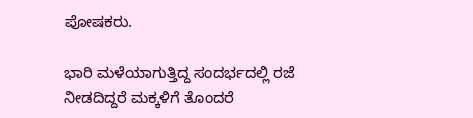ಪೋಷಕರು.

ಭಾರಿ ಮಳೆಯಾಗುತ್ತಿದ್ದ ಸಂದರ್ಭದಲ್ಲಿ ರಜೆ ನೀಡದಿದ್ದರೆ ಮಕ್ಕಳಿಗೆ ತೊಂದರೆ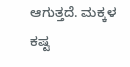ಆಗುತ್ತದೆ. ಮಕ್ಕಳ ಕಷ್ಟ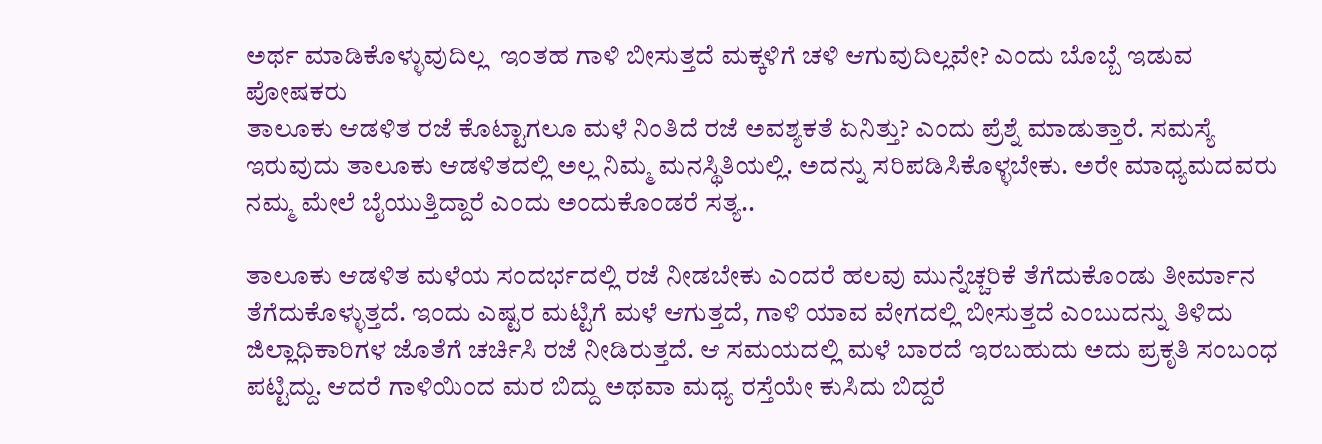ಅರ್ಥ ಮಾಡಿಕೊಳ್ಳುವುದಿಲ್ಲ  ಇಂತಹ ಗಾಳಿ ಬೀಸುತ್ತದೆ ಮಕ್ಕಳಿಗೆ ಚಳಿ ಆಗುವುದಿಲ್ಲವೇ? ಎಂದು ಬೊಬ್ಬೆ ಇಡುವ ಪೋಷಕರು
ತಾಲೂಕು ಆಡಳಿತ ರಜೆ ಕೊಟ್ಟಾಗಲೂ ಮಳೆ ನಿಂತಿದೆ ರಜೆ ಅವಶ್ಯಕತೆ ಏನಿತ್ತು? ಎಂದು ಪ್ರೆಶ್ನೆ ಮಾಡುತ್ತಾರೆ. ಸಮಸ್ಯೆ ಇರುವುದು ತಾಲೂಕು ಆಡಳಿತದಲ್ಲಿ ಅಲ್ಲ ನಿಮ್ಮ ಮನಸ್ಥಿತಿಯಲ್ಲಿ. ಅದನ್ನು ಸರಿಪಡಿಸಿಕೊಳ್ಳಬೇಕು. ಅರೇ ಮಾಧ್ಯಮದವರು ನಮ್ಮ ಮೇಲೆ ಬೈಯುತ್ತಿದ್ದಾರೆ ಎಂದು ಅಂದುಕೊಂಡರೆ ಸತ್ಯ..

ತಾಲೂಕು ಆಡಳಿತ ಮಳೆಯ ಸಂದರ್ಭದಲ್ಲಿ ರಜೆ ನೀಡಬೇಕು ಎಂದರೆ ಹಲವು ಮುನ್ನೆಚ್ಚರಿಕೆ ತೆಗೆದುಕೊಂಡು ತೀರ್ಮಾನ ತೆಗೆದುಕೊಳ್ಳುತ್ತದೆ. ಇಂದು ಎಷ್ಟರ ಮಟ್ಟಿಗೆ ಮಳೆ ಆಗುತ್ತದೆ, ಗಾಳಿ ಯಾವ ವೇಗದಲ್ಲಿ ಬೀಸುತ್ತದೆ ಎಂಬುದನ್ನು ತಿಳಿದು ಜಿಲ್ಲಾಧಿಕಾರಿಗಳ ಜೊತೆಗೆ ಚರ್ಚಿಸಿ ರಜೆ ನೀಡಿರುತ್ತದೆ. ಆ ಸಮಯದಲ್ಲಿ ಮಳೆ ಬಾರದೆ ಇರಬಹುದು ಅದು ಪ್ರಕೃತಿ ಸಂಬಂಧ ಪಟ್ಟಿದ್ದು. ಆದರೆ ಗಾಳಿಯಿಂದ ಮರ ಬಿದ್ದು ಅಥವಾ ಮಧ್ಯ ರಸ್ತೆಯೇ ಕುಸಿದು ಬಿದ್ದರೆ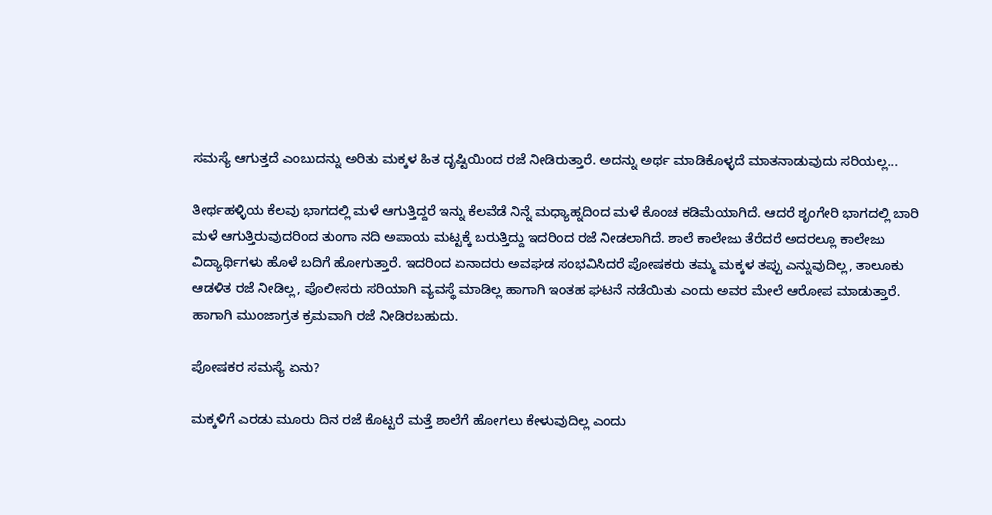ಸಮಸ್ಯೆ ಆಗುತ್ತದೆ ಎಂಬುದನ್ನು ಅರಿತು ಮಕ್ಕಳ ಹಿತ ದೃಷ್ಟಿಯಿಂದ ರಜೆ ನೀಡಿರುತ್ತಾರೆ. ಅದನ್ನು ಅರ್ಥ ಮಾಡಿಕೊಳ್ಳದೆ ಮಾತನಾಡುವುದು ಸರಿಯಲ್ಲ...

ತೀರ್ಥಹಳ್ಳಿಯ ಕೆಲವು ಭಾಗದಲ್ಲಿ ಮಳೆ ಆಗುತ್ತಿದ್ದರೆ ಇನ್ನು ಕೆಲವೆಡೆ ನಿನ್ನೆ ಮಧ್ಯಾಹ್ನದಿಂದ ಮಳೆ ಕೊಂಚ ಕಡಿಮೆಯಾಗಿದೆ. ಆದರೆ ಶೃಂಗೇರಿ ಭಾಗದಲ್ಲಿ ಬಾರಿ ಮಳೆ ಆಗುತ್ತಿರುವುದರಿಂದ ತುಂಗಾ ನದಿ ಅಪಾಯ ಮಟ್ಟಕ್ಕೆ ಬರುತ್ತಿದ್ದು ಇದರಿಂದ ರಜೆ ನೀಡಲಾಗಿದೆ. ಶಾಲೆ ಕಾಲೇಜು ತೆರೆದರೆ ಅದರಲ್ಲೂ ಕಾಲೇಜು ವಿದ್ಯಾರ್ಥಿಗಳು ಹೊಳೆ ಬದಿಗೆ ಹೋಗುತ್ತಾರೆ. ಇದರಿಂದ ಏನಾದರು ಅವಘಡ ಸಂಭವಿಸಿದರೆ ಪೋಷಕರು ತಮ್ಮ ಮಕ್ಕಳ ತಪ್ಪು ಎನ್ನುವುದಿಲ್ಲ, ತಾಲೂಕು ಆಡಳಿತ ರಜೆ ನೀಡಿಲ್ಲ, ಪೊಲೀಸರು ಸರಿಯಾಗಿ ವ್ಯವಸ್ಥೆ ಮಾಡಿಲ್ಲ ಹಾಗಾಗಿ ಇಂತಹ ಘಟನೆ ನಡೆಯಿತು ಎಂದು ಅವರ ಮೇಲೆ ಆರೋಪ ಮಾಡುತ್ತಾರೆ. ಹಾಗಾಗಿ ಮುಂಜಾಗ್ರತ ಕ್ರಮವಾಗಿ ರಜೆ ನೀಡಿರಬಹುದು.

ಪೋಷಕರ ಸಮಸ್ಯೆ ಏನು?

ಮಕ್ಕಳಿಗೆ ಎರಡು ಮೂರು ದಿನ ರಜೆ ಕೊಟ್ಟರೆ ಮತ್ತೆ ಶಾಲೆಗೆ ಹೋಗಲು ಕೇಳುವುದಿಲ್ಲ ಎಂದು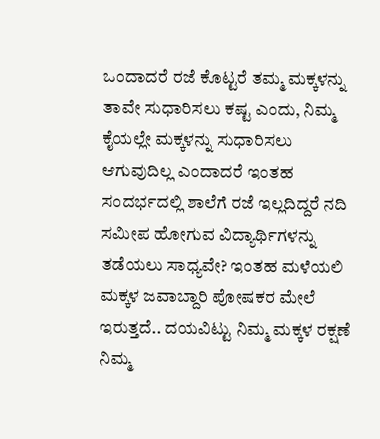ಒಂದಾದರೆ ರಜೆ ಕೊಟ್ಟರೆ ತಮ್ಮ ಮಕ್ಕಳನ್ನು ತಾವೇ ಸುಧಾರಿಸಲು ಕಷ್ಟ ಎಂದು, ನಿಮ್ಮ ಕೈಯಲ್ಲೇ ಮಕ್ಕಳನ್ನು ಸುಧಾರಿಸಲು ಆಗುವುದಿಲ್ಲ ಎಂದಾದರೆ ಇಂತಹ ಸಂದರ್ಭದಲ್ಲಿ ಶಾಲೆಗೆ ರಜೆ ಇಲ್ಲದಿದ್ದರೆ ನದಿ ಸಮೀಪ ಹೋಗುವ ವಿದ್ಯಾರ್ಥಿಗಳನ್ನು ತಡೆಯಲು ಸಾಧ್ಯವೇ? ಇಂತಹ ಮಳೆಯಲಿ ಮಕ್ಕಳ ಜವಾಬ್ದಾರಿ ಪೋಷಕರ ಮೇಲೆ ಇರುತ್ತದೆ.. ದಯವಿಟ್ಟು ನಿಮ್ಮ ಮಕ್ಕಳ ರಕ್ಷಣೆ ನಿಮ್ಮ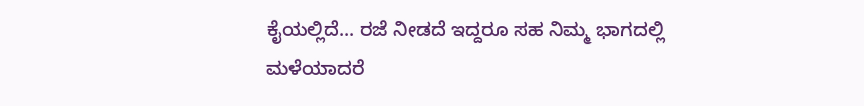ಕೈಯಲ್ಲಿದೆ... ರಜೆ ನೀಡದೆ ಇದ್ದರೂ ಸಹ ನಿಮ್ಮ ಭಾಗದಲ್ಲಿ ಮಳೆಯಾದರೆ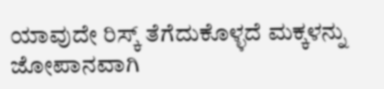ಯಾವುದೇ ರಿಸ್ಕ್ ತೆಗೆದುಕೊಳ್ಳದೆ ಮಕ್ಕಳನ್ನು ಜೋಪಾನವಾಗಿ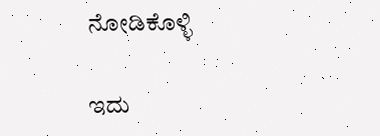ನೋಡಿಕೊಳ್ಳಿ

ಇದು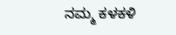ನಮ್ಮ ಕಳಕಳಿ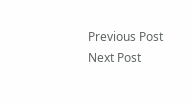Previous Post Next Post